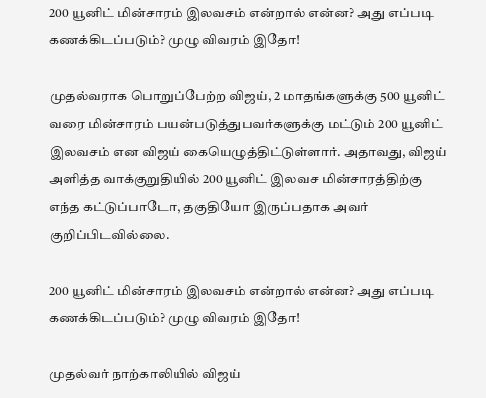200 யூனிட் மின்சாரம் இலவசம் என்றால் என்ன? அது எப்படி கணக்கிடப்படும்? முழு விவரம் இதோ!

முதல்வராக பொறுப்பேற்ற விஜய், 2 மாதங்களுக்கு 500 யூனிட் வரை மின்சாரம் பயன்படுத்துபவர்களுக்கு மட்டும் 200 யூனிட் இலவசம் என விஜய் கையெழுத்திட்டுள்ளார். அதாவது, விஜய் அளித்த வாக்குறுதியில் 200 யூனிட் இலவச மின்சாரத்திற்கு எந்த கட்டுப்பாடோ, தகுதியோ இருப்பதாக அவர் குறிப்பிடவில்லை.

200 யூனிட் மின்சாரம் இலவசம் என்றால் என்ன? அது எப்படி கணக்கிடப்படும்? முழு விவரம் இதோ!

முதல்வர் நாற்காலியில் விஜய்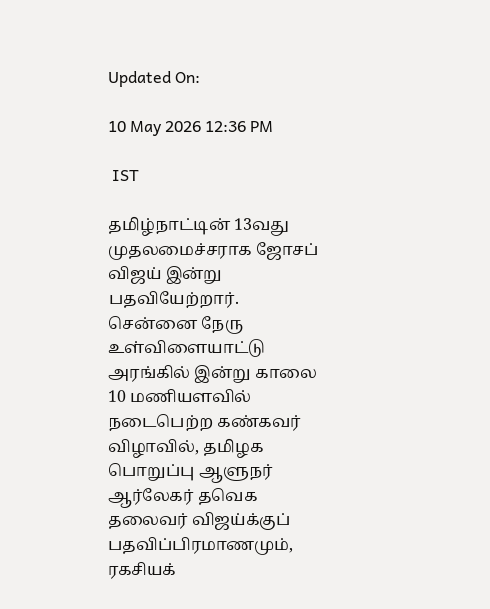Updated On:

10 May 2026 12:36 PM

 IST

தமிழ்நாட்டின் 13வது முதலமைச்சராக ஜோசப் விஜய் இன்று பதவியேற்றார். சென்னை நேரு உள்விளையாட்டு அரங்கில் இன்று காலை 10 மணியளவில் நடைபெற்ற கண்கவர் விழாவில், தமிழக பொறுப்பு ஆளுநர் ஆர்லேகர் தவெக தலைவர் விஜய்க்குப் பதவிப்பிரமாணமும், ரகசியக்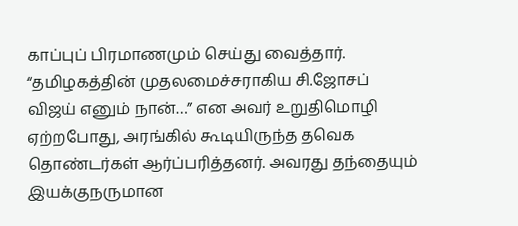காப்புப் பிரமாணமும் செய்து வைத்தார். “தமிழகத்தின் முதலமைச்சராகிய சி.ஜோசப் விஜய் எனும் நான்…” என அவர் உறுதிமொழி ஏற்றபோது, அரங்கில் கூடியிருந்த தவெக தொண்டர்கள் ஆர்ப்பரித்தனர். அவரது தந்தையும் இயக்குநருமான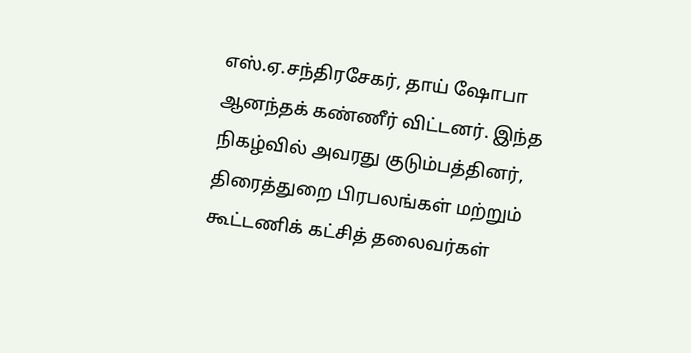எஸ்.ஏ.சந்திரசேகர், தாய் ஷோபா ஆனந்தக் கண்ணீர் விட்டனர். இந்த நிகழ்வில் அவரது குடும்பத்தினர், திரைத்துறை பிரபலங்கள் மற்றும் கூட்டணிக் கட்சித் தலைவர்கள்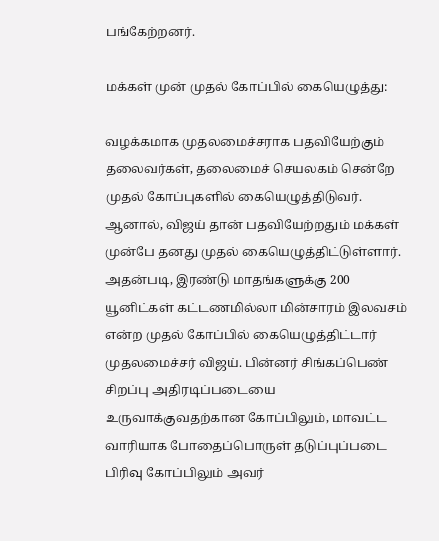பங்கேற்றனர்.

மக்கள் முன் முதல் கோப்பில் கையெழுத்து:

வழக்கமாக முதலமைச்சராக பதவியேற்கும் தலைவர்கள், தலைமைச் செயலகம் சென்றே முதல் கோப்புகளில் கையெழுத்திடுவர். ஆனால், விஜய் தான் பதவியேற்றதும் மக்கள் முன்பே தனது முதல் கையெழுத்திட்டுள்ளார். அதன்படி, இரண்டு மாதங்களுக்கு 200 யூனிட்கள் கட்டணமில்லா மின்சாரம் இலவசம் என்ற முதல் கோப்பில் கையெழுத்திட்டார் முதலமைச்சர் விஜய். பின்னர் சிங்கப்பெண் சிறப்பு அதிரடிப்படையை உருவாக்குவதற்கான கோப்பிலும், மாவட்ட வாரியாக போதைப்பொருள் தடுப்புப்படை பிரிவு கோப்பிலும் அவர்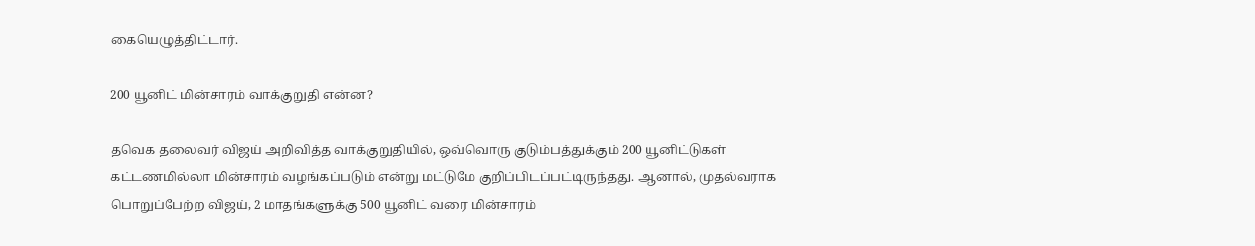கையெழுத்திட்டார்.

200 யூனிட் மின்சாரம் வாக்குறுதி என்ன?

தவெக தலைவர் விஜய் அறிவித்த வாக்குறுதியில், ஒவ்வொரு குடும்பத்துக்கும் 200 யூனிட்டுகள் கட்டணமில்லா மின்சாரம் வழங்கப்படும் என்று மட்டுமே குறிப்பிடப்பட்டிருந்தது. ஆனால், முதல்வராக பொறுப்பேற்ற விஜய், 2 மாதங்களுக்கு 500 யூனிட் வரை மின்சாரம்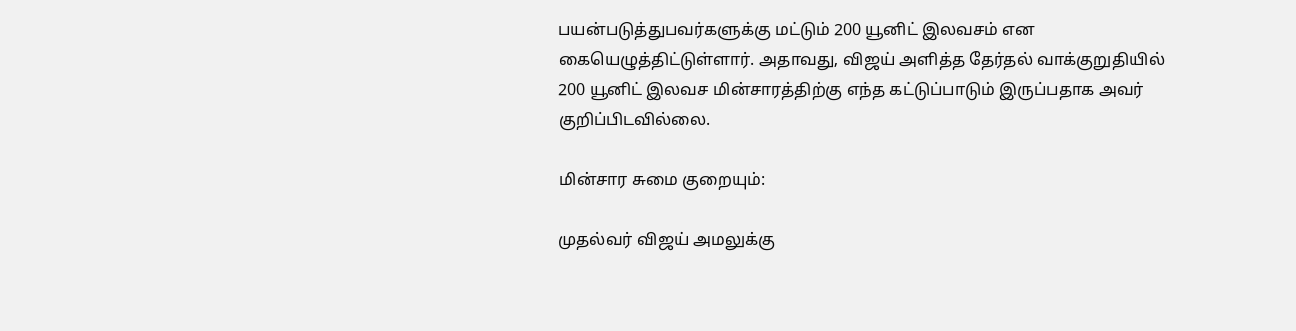பயன்படுத்துபவர்களுக்கு மட்டும் 200 யூனிட் இலவசம் என  கையெழுத்திட்டுள்ளார். அதாவது, விஜய் அளித்த தேர்தல் வாக்குறுதியில் 200 யூனிட் இலவச மின்சாரத்திற்கு எந்த கட்டுப்பாடும் இருப்பதாக அவர் குறிப்பிடவில்லை.

மின்சார சுமை குறையும்:

முதல்வர் விஜய் அமலுக்கு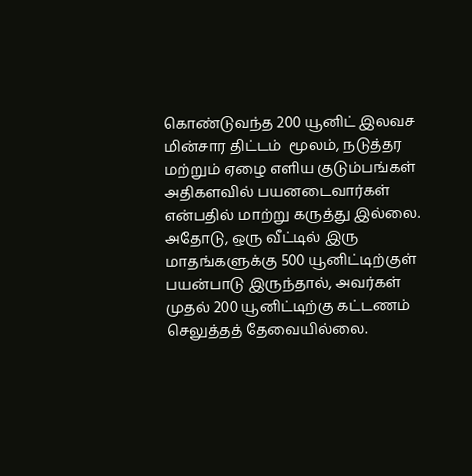கொண்டுவந்த 200 யூனிட் இலவச மின்சார திட்டம்  மூலம், நடுத்தர மற்றும் ஏழை எளிய குடும்பங்கள் அதிகளவில் பயனடைவார்கள் என்பதில் மாற்று கருத்து இல்லை. அதோடு, ஒரு வீட்டில் இரு மாதங்களுக்கு 500 யூனிட்டிற்குள் பயன்பாடு இருந்தால், அவர்கள் முதல் 200 யூனிட்டிற்கு கட்டணம் செலுத்தத் தேவையில்லை.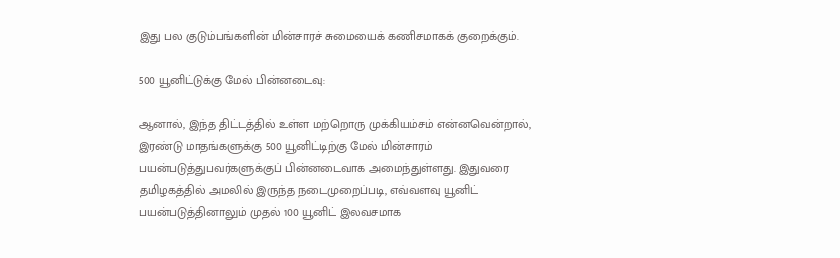இது பல குடும்பங்களின் மின்சாரச் சுமையைக் கணிசமாகக் குறைக்கும்.

500 யூனிட்டுக்கு மேல் பின்னடைவு:

ஆனால், இந்த திட்டத்தில் உள்ள மற்றொரு முக்கியம்சம் என்னவென்றால், இரண்டு மாதங்களுக்கு 500 யூனிட்டிற்கு மேல் மின்சாரம் பயன்படுத்துபவர்களுக்குப் பின்னடைவாக அமைந்துள்ளது. இதுவரை தமிழகத்தில் அமலில் இருந்த நடைமுறைப்படி, எவ்வளவு யூனிட் பயன்படுத்தினாலும் முதல் 100 யூனிட் இலவசமாக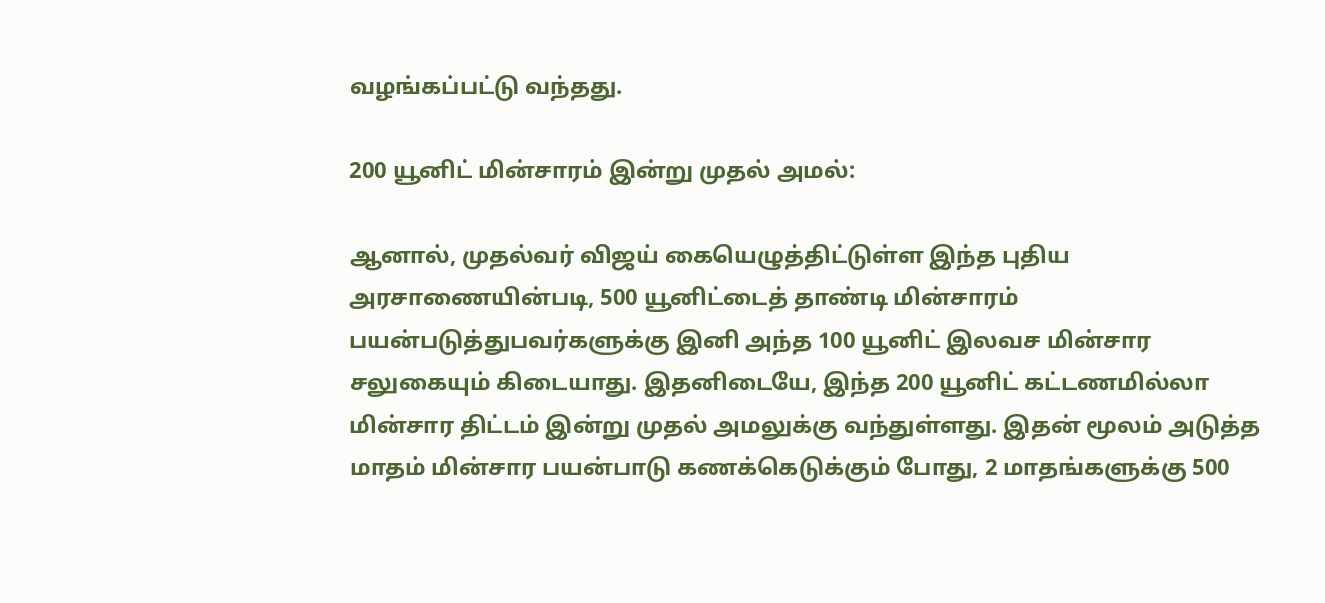வழங்கப்பட்டு வந்தது.

200 யூனிட் மின்சாரம் இன்று முதல் அமல்:

ஆனால், முதல்வர் விஜய் கையெழுத்திட்டுள்ள இந்த புதிய அரசாணையின்படி, 500 யூனிட்டைத் தாண்டி மின்சாரம் பயன்படுத்துபவர்களுக்கு இனி அந்த 100 யூனிட் இலவச மின்சார சலுகையும் கிடையாது. இதனிடையே, இந்த 200 யூனிட் கட்டணமில்லா மின்சார திட்டம் இன்று முதல் அமலுக்கு வந்துள்ளது. இதன் மூலம் அடுத்த மாதம் மின்சார பயன்பாடு கணக்கெடுக்கும் போது, 2 மாதங்களுக்கு 500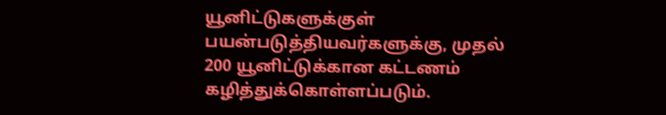யூனிட்டுகளுக்குள் பயன்படுத்தியவர்களுக்கு, முதல் 200 யூனிட்டுக்கான கட்டணம் கழித்துக்கொள்ளப்படும்.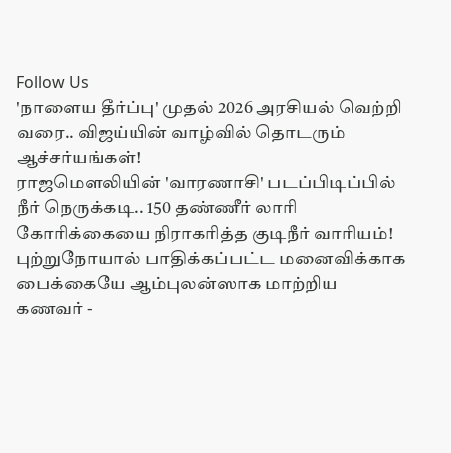Follow Us
'நாளைய தீர்ப்பு' முதல் 2026 அரசியல் வெற்றி வரை.. விஜய்யின் வாழ்வில் தொடரும் ஆச்சர்யங்கள்!
ராஜமௌலியின் 'வாரணாசி' படப்பிடிப்பில் நீர் நெருக்கடி.. 150 தண்ணீர் லாரி கோரிக்கையை நிராகரித்த குடிநீர் வாரியம்!
புற்றுநோயால் பாதிக்கப்பட்ட மனைவிக்காக பைக்கையே ஆம்புலன்ஸாக மாற்றிய கணவர் -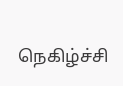நெகிழ்ச்சி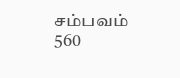சம்பவம்
560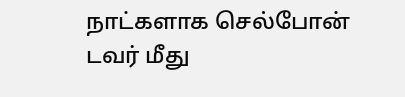நாட்களாக செல்போன் டவர் மீது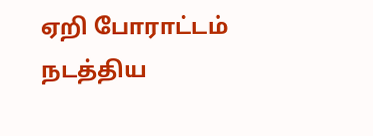ஏறி போராட்டம் நடத்திய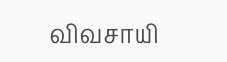விவசாயி